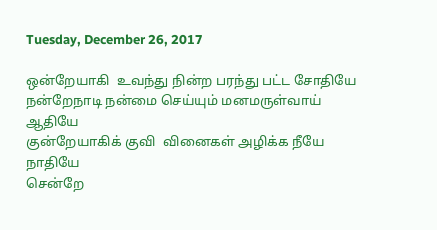Tuesday, December 26, 2017

ஒன்றேயாகி  உவந்து நின்ற பரந்து பட்ட சோதியே
நன்றேநாடி நன்மை செய்யும் மனமருள்வாய் ஆதியே
குன்றேயாகிக் குவி  வினைகள் அழிக்க நீயே நாதியே
சென்றே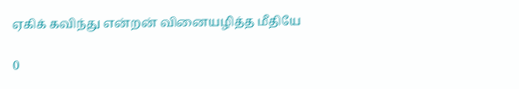ஏகிக் கவிந்து என்றன் வினையழித்த மீதியே

0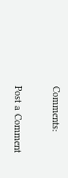Comments:

Post a Comment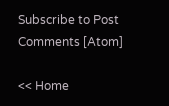Subscribe to Post Comments [Atom]

<< Home